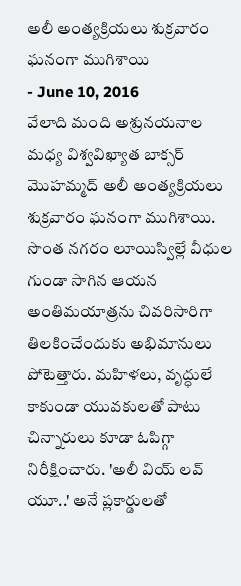అలీ అంత్యక్రియలు శుక్రవారం ఘనంగా ముగిశాయి
- June 10, 2016
వేలాది మంది అశ్రునయనాల మధ్య విశ్వవిఖ్యాత బాక్సర్ మొహమ్మద్ అలీ అంత్యక్రియలు శుక్రవారం ఘనంగా ముగిశాయి. సొంత నగరం లూయిస్విల్లే వీధుల గుండా సాగిన ఆయన అంతిమయాత్రను చివరిసారిగా తిలకించేందుకు అభిమానులు పోటెత్తారు. మహిళలు, వృద్ధులే కాకుండా యువకులతో పాటు చిన్నారులు కూడా ఓపిగ్గా నిరీక్షించారు. 'అలీ వియ్ లవ్ యూ..' అనే ప్లకార్డులతో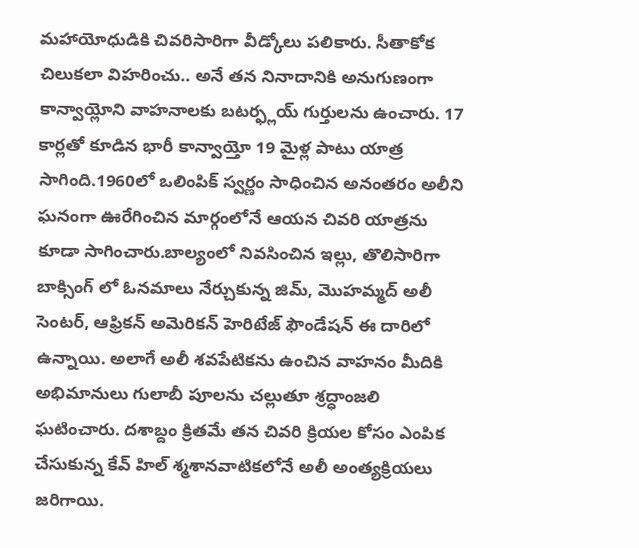మహాయోధుడికి చివరిసారిగా వీడ్కోలు పలికారు. సీతాకోక చిలుకలా విహరించు.. అనే తన నినాదానికి అనుగుణంగా కాన్వాయ్లోని వాహనాలకు బటర్ఫ్లయ్ గుర్తులను ఉంచారు. 17 కార్లతో కూడిన భారీ కాన్వాయ్తో 19 మైళ్ల పాటు యాత్ర సాగింది.1960లో ఒలింపిక్ స్వర్ణం సాధించిన అనంతరం అలీని ఘనంగా ఊరేగించిన మార్గంలోనే ఆయన చివరి యాత్రను కూడా సాగించారు.బాల్యంలో నివసించిన ఇల్లు, తొలిసారిగా బాక్సింగ్ లో ఓనమాలు నేర్చుకున్న జిమ్, మొహమ్మద్ అలీ సెంటర్, ఆఫ్రికన్ అమెరికన్ హెరిటేజ్ ఫౌండేషన్ ఈ దారిలో ఉన్నాయి. అలాగే అలీ శవపేటికను ఉంచిన వాహనం మీదికి అభిమానులు గులాబీ పూలను చల్లుతూ శ్రద్ధాంజలి ఘటించారు. దశాబ్దం క్రితమే తన చివరి క్రియల కోసం ఎంపిక చేసుకున్న కేవ్ హిల్ శ్మశానవాటికలోనే అలీ అంత్యక్రియలు జరిగాయి.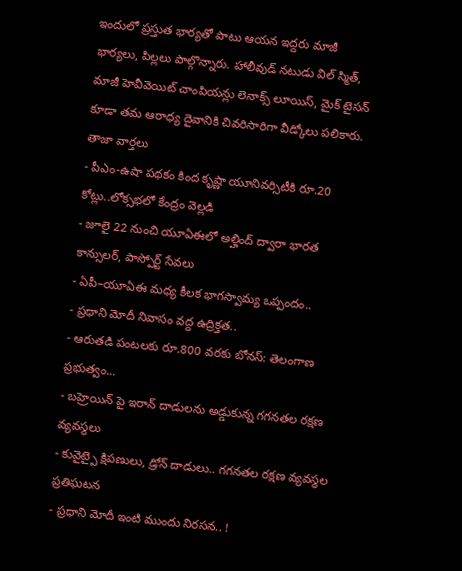ఇందులో ప్రస్తుత భార్యతో పాటు ఆయన ఇద్దరు మాజీ భార్యలు, పిల్లలు పాల్గొన్నారు. హాలీవుడ్ నటుడు విల్ స్మిత్, మాజీ హెవీవెయిట్ చాంపియన్లు లెనాక్స్ లూయిస్, మైక్ టైసన్ కూడా తమ ఆరాధ్య దైవానికి చివరిసారిగా వీడ్కోలు పలికారు.
తాజా వార్తలు
- పీఎం-ఉషా పథకం కింద కృష్ణా యూనివర్సిటీకి రూ.20 కోట్లు..లోక్సభలో కేంద్రం వెల్లడి
- జూలై 22 నుంచి యూఏఈలో అల్హింద్ ద్వారా భారత కాన్సులర్, పాస్పోర్ట్ సేవలు
- ఏపీ–యూఏఈ మధ్య కీలక భాగస్వామ్య ఒప్పందం..
- ప్రధాని మోదీ నివాసం వద్ద ఉద్రిక్తత..
- ఆరుతడి పంటలకు రూ.800 వరకు బోనస్: తెలంగాణ ప్రభుత్వం...
- బహ్రెయిన్ పై ఇరాన్ దాడులను అడ్డుకున్న గగనతల రక్షణ వ్యవస్థలు
- కువైట్పై క్షిపణులు, డ్రోన్ దాడులు.. గగనతల రక్షణ వ్యవస్థల ప్రతిఘటన
- ప్రధాని మోదీ ఇంటి ముందు నిరసన.. !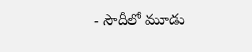- సౌదీలో మూడు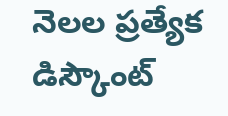నెలల ప్రత్యేక డిస్కౌంట్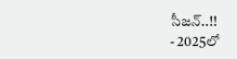సీజన్..!!
- 2025లో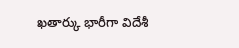ఖతార్కు భారీగా విదేశీ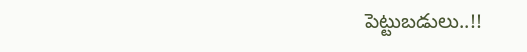పెట్టుబడులు..!!